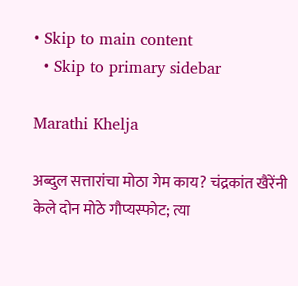• Skip to main content
  • Skip to primary sidebar

Marathi Khelja

अब्दुल सत्तारांचा मोठा गेम काय? चंद्रकांत खैरेंनी केले दोन मोठे गौप्यस्फोट; त्या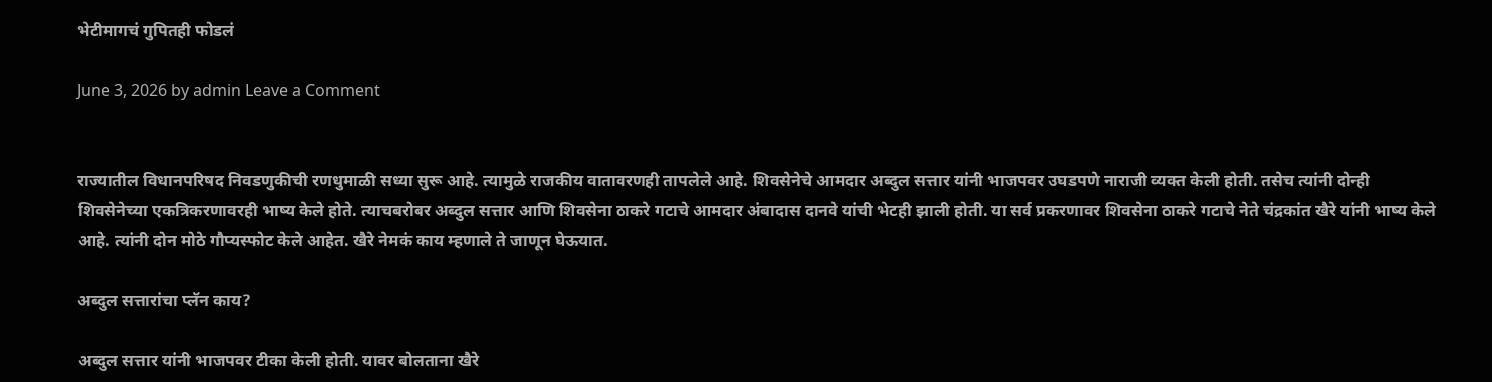भेटीमागचं गुपितही फोडलं

June 3, 2026 by admin Leave a Comment


राज्यातील विधानपरिषद निवडणुकीची रणधुमाळी सध्या सुरू आहे. त्यामुळे राजकीय वातावरणही तापलेले आहे. शिवसेनेचे आमदार अब्दुल सत्तार यांनी भाजपवर उघडपणे नाराजी व्यक्त केली होती. तसेच त्यांनी दोन्ही शिवसेनेच्या एकत्रि‍करणावरही भाष्य केले होते. त्याचबरोबर अब्दुल सत्तार आणि शिवसेना ठाकरे गटाचे आमदार अंबादास दानवे यांची भेटही झाली होती. या सर्व प्रकरणावर शिवसेना ठाकरे गटाचे नेते चंद्रकांत खैरे यांनी भाष्य केले आहे. त्यांनी दोन मोठे गौप्यस्फोट केले आहेत. खैरे नेमकं काय म्हणाले ते जाणून घेऊयात.

अब्दुल सत्तारांचा प्लॅन काय?

अब्दुल सत्तार यांनी भाजपवर टीका केली होती. यावर बोलताना खैरे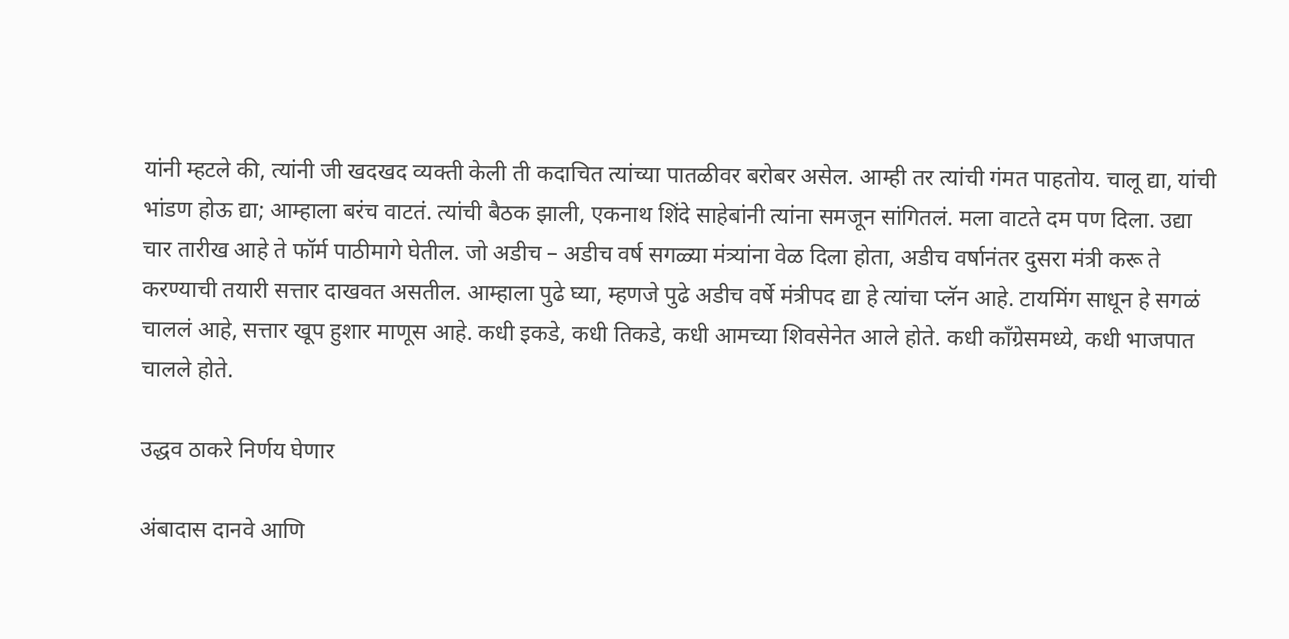यांनी म्हटले की, त्यांनी जी खदखद व्यक्ती केली ती कदाचित त्यांच्या पातळीवर बरोबर असेल. आम्ही तर त्यांची गंमत पाहतोय. चालू द्या, यांची भांडण होऊ द्या; आम्हाला बरंच वाटतं. त्यांची बैठक झाली, एकनाथ शिंदे साहेबांनी त्यांना समजून सांगितलं. मला वाटते दम पण दिला. उद्या चार तारीख आहे ते फॉर्म पाठीमागे घेतील. जो अडीच – अडीच वर्ष सगळ्या मंत्र्यांना वेळ दिला होता, अडीच वर्षानंतर दुसरा मंत्री करू ते करण्याची तयारी सत्तार दाखवत असतील. आम्हाला पुढे घ्या, म्हणजे पुढे अडीच वर्षे मंत्रीपद द्या हे त्यांचा प्लॅन आहे. टायमिंग साधून हे सगळं चाललं आहे, सत्तार खूप हुशार माणूस आहे. कधी इकडे, कधी तिकडे, कधी आमच्या शिवसेनेत आले होते. कधी काँग्रेसमध्ये, कधी भाजपात चालले होते.

उद्धव ठाकरे निर्णय घेणार

अंबादास दानवे आणि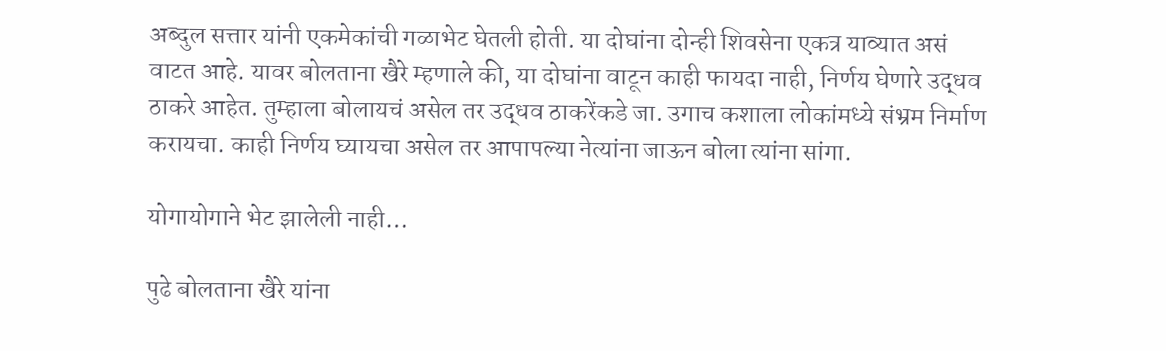अब्दुल सत्तार यांनी एकमेकांची गळाभेट घेतली होती. या दोघांना दोन्ही शिवसेना एकत्र याव्यात असं वाटत आहे. यावर बोलताना खैरे म्हणाले की, या दोघांना वाटून काही फायदा नाही, निर्णय घेणारे उद्धव ठाकरे आहेत. तुम्हाला बोलायचं असेल तर उद्धव ठाकरेंकडे जा. उगाच कशाला लोकांमध्ये संभ्रम निर्माण करायचा. काही निर्णय घ्यायचा असेल तर आपापल्या नेत्यांना जाऊन बोला त्यांना सांगा.

योगायोगाने भेट झालेली नाही…

पुढे बोलताना खैरे यांना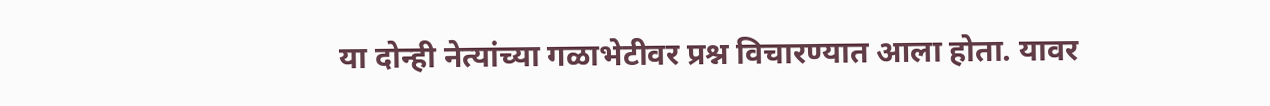या दोन्ही नेत्यांच्या गळाभेटीवर प्रश्न विचारण्यात आला होता. यावर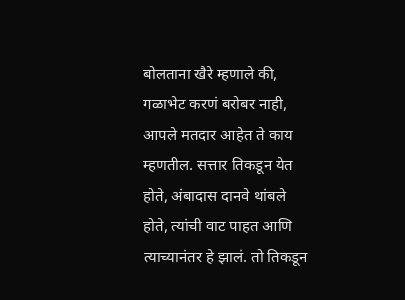बोलताना खैरे म्हणाले की, गळाभेट करणं बरोबर नाही, आपले मतदार आहेत ते काय म्हणतील. सत्तार तिकडून येत होते, अंबादास दानवे थांबले होते, त्यांची वाट पाहत आणि त्याच्यानंतर हे झालं. तो तिकडून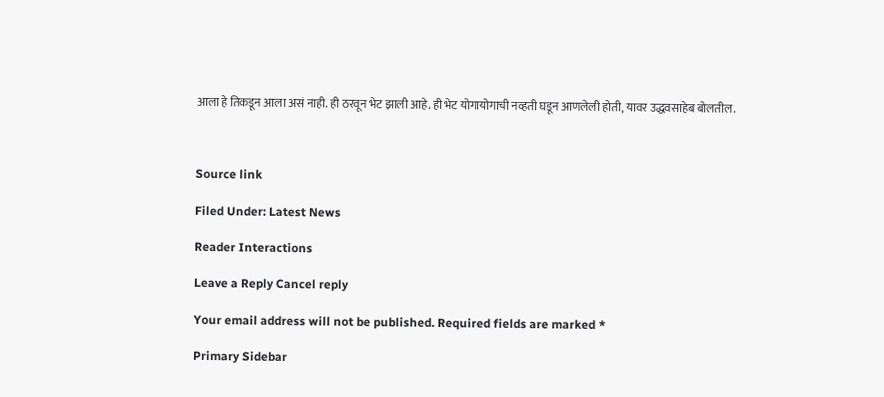आला हे तिकडून आला असं नाही. ही ठरवून भेट झाली आहे. ही भेट योगायोगाची नव्हती घडून आणलेली होती, यावर उद्धवसाहेब बोलतील.



Source link

Filed Under: Latest News

Reader Interactions

Leave a Reply Cancel reply

Your email address will not be published. Required fields are marked *

Primary Sidebar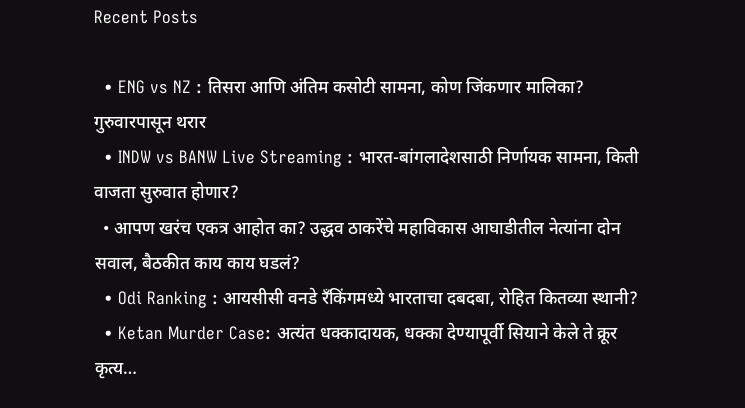Recent Posts

  • ENG vs NZ : तिसरा आणि अंतिम कसोटी सामना, कोण जिंकणार मालिका? गुरुवारपासून थरार
  • INDW vs BANW Live Streaming : भारत-बांगलादेशसाठी निर्णायक सामना, किती वाजता सुरुवात होणार?
  • आपण खरंच एकत्र आहोत का? उद्धव ठाकरेंचे महाविकास आघाडीतील नेत्यांना दोन सवाल, बैठकीत काय काय घडलं?
  • Odi Ranking : आयसीसी वनडे रँकिंगमध्ये भारताचा दबदबा, रोहित कितव्या स्थानी?
  • Ketan Murder Case: अत्यंत धक्कादायक, धक्का देण्यापूर्वी सियाने केले ते क्रूर कृत्य…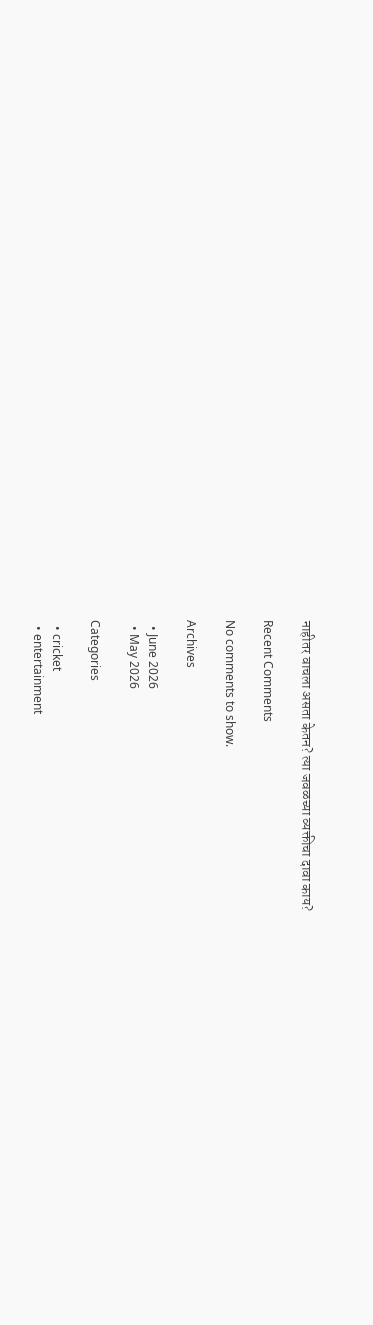नाहीतर वाचला असता केतन? त्या जवळच्या व्यक्तीचा दावा काय?

Recent Comments

No comments to show.

Archives

  • June 2026
  • May 2026

Categories

  • cricket
  • entertainment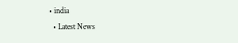• india
  • Latest News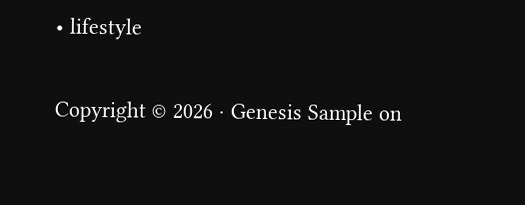• lifestyle

Copyright © 2026 · Genesis Sample on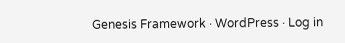Genesis Framework · WordPress · Log in